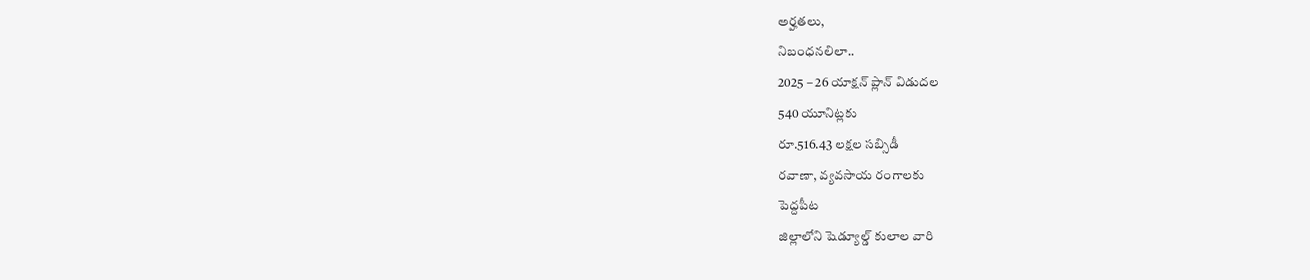అర్హతలు,
నిబంధనలిలా..
2025 – 26 యాక్షన్ ప్లాన్ విడుదల
540 యూనిట్లకు
రూ.516.43 లక్షల సబ్సిడీ
రవాణా, వ్యవసాయ రంగాలకు
పెద్దపీట
జిల్లాలోని షెడ్యూల్డ్ కులాల వారి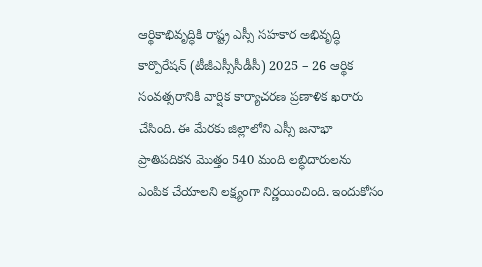ఆర్థికాభివృద్ధికి రాష్ట్ర ఎస్సీ సహకార అభివృద్ధి కార్పొరేషన్ (టీజీఎస్సీసీడీసీ) 2025 – 26 ఆర్థిక సంవత్సరానికి వార్షిక కార్యాచరణ ప్రణాళిక ఖరారు చేసింది. ఈ మేరకు జిల్లాలోని ఎస్సీ జనాభా ప్రాతిపదికన మొత్తం 540 మంది లబ్ధిదారులను ఎంపిక చేయాలని లక్ష్యంగా నిర్ణయించింది. ఇందుకోసం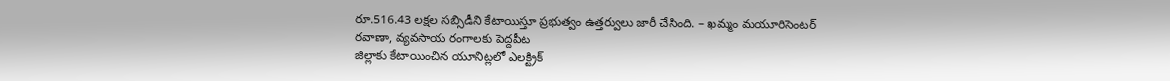రూ.516.43 లక్షల సబ్సిడీని కేటాయిస్తూ ప్రభుత్వం ఉత్తర్వులు జారీ చేసింది. – ఖమ్మం మయూరిసెంటర్
రవాణా, వ్యవసాయ రంగాలకు పెద్దపీట
జిల్లాకు కేటాయించిన యూనిట్లలో ఎలక్ట్రిక్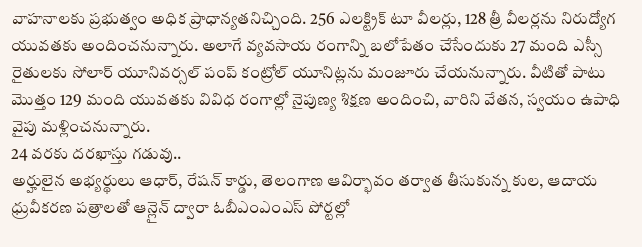వాహనాలకు ప్రభుత్వం అధిక ప్రాధాన్యతనిచ్చింది. 256 ఎలక్ట్రిక్ టూ వీలర్లు, 128 త్రీ వీలర్లను నిరుద్యోగ యువతకు అందించనున్నారు. అలాగే వ్యవసాయ రంగాన్ని బలోపేతం చేసేందుకు 27 మంది ఎస్సీ రైతులకు సోలార్ యూనివర్సల్ పంప్ కంట్రోల్ యూనిట్లను మంజూరు చేయనున్నారు. వీటితో పాటు మొత్తం 129 మంది యువతకు వివిధ రంగాల్లో నైపుణ్య శిక్షణ అందించి, వారిని వేతన, స్వయం ఉపాధి వైపు మళ్లించనున్నారు.
24 వరకు దరఖాస్తు గడువు..
అర్హులైన అభ్యర్థులు ఆధార్, రేషన్ కార్డు, తెలంగాణ ఆవిర్భావం తర్వాత తీసుకున్న కుల, ఆదాయ ధ్రువీకరణ పత్రాలతో ఆన్లైన్ ద్వారా ఓబీఎంఎంఎస్ పోర్టల్లో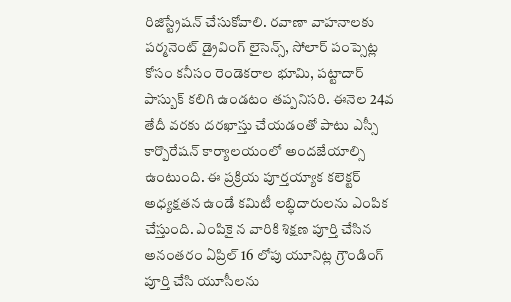రిజిస్ట్రేషన్ చేసుకోవాలి. రవాణా వాహనాలకు పర్మనెంట్ డ్రైవింగ్ లైసెన్స్, సోలార్ పంప్సెట్ల కోసం కనీసం రెండెకరాల భూమి, పట్టాదార్ పాస్బుక్ కలిగి ఉండటం తప్పనిసరి. ఈనెల 24వ తేదీ వరకు దరఖాస్తు చేయడంతో పాటు ఎస్సీ కార్పొరేషన్ కార్యాలయంలో అందజేయాల్సి ఉంటుంది. ఈ ప్రక్రియ పూర్తయ్యాక కలెక్టర్ అధ్యక్షతన ఉండే కమిటీ లబ్ధిదారులను ఎంపిక చేస్తుంది. ఎంపికై న వారికి శిక్షణ పూర్తి చేసిన అనంతరం ఏప్రిల్ 16 లోపు యూనిట్ల గ్రౌండింగ్ పూర్తి చేసి యూసీలను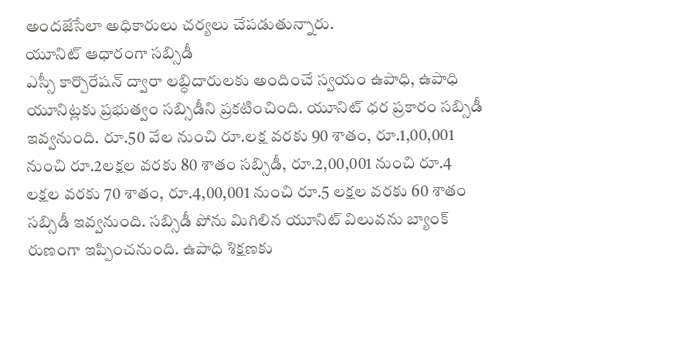అందజేసేలా అధికారులు చర్యలు చేపడుతున్నారు.
యూనిట్ ఆధారంగా సబ్సిడీ
ఎస్సీ కార్పొరేషన్ ద్వారా లబ్ధిదారులకు అందించే స్వయం ఉపాధి, ఉపాధి యూనిట్లకు ప్రభుత్వం సబ్సిడీని ప్రకటించింది. యూనిట్ ధర ప్రకారం సబ్సిడీ ఇవ్వనుంది. రూ.50 వేల నుంచి రూ.లక్ష వరకు 90 శాతం, రూ.1,00,001 నుంచి రూ.2లక్షల వరకు 80 శాతం సబ్సిడీ, రూ.2,00,001 నుంచి రూ.4 లక్షల వరకు 70 శాతం, రూ.4,00,001 నుంచి రూ.5 లక్షల వరకు 60 శాతం సబ్సిడీ ఇవ్వనుంది. సబ్సిడీ పోను మిగిలిన యూనిట్ విలువను బ్యాంక్ రుణంగా ఇప్పించనుంది. ఉపాధి శిక్షణకు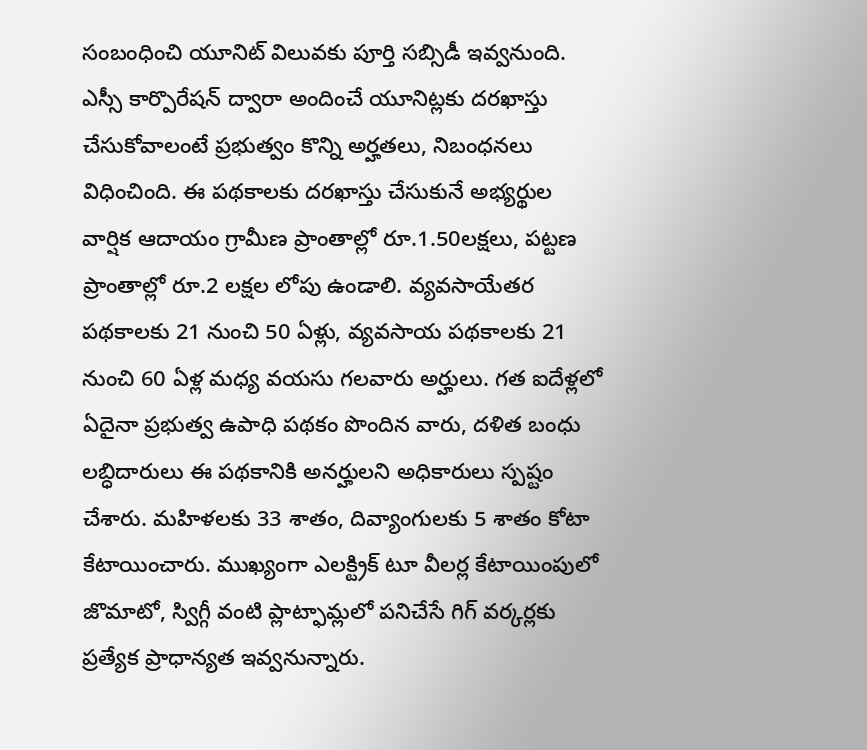సంబంధించి యూనిట్ విలువకు పూర్తి సబ్సిడీ ఇవ్వనుంది.
ఎస్సీ కార్పొరేషన్ ద్వారా అందించే యూనిట్లకు దరఖాస్తు చేసుకోవాలంటే ప్రభుత్వం కొన్ని అర్హతలు, నిబంధనలు విధించింది. ఈ పథకాలకు దరఖాస్తు చేసుకునే అభ్యర్థుల వార్షిక ఆదాయం గ్రామీణ ప్రాంతాల్లో రూ.1.50లక్షలు, పట్టణ ప్రాంతాల్లో రూ.2 లక్షల లోపు ఉండాలి. వ్యవసాయేతర పథకాలకు 21 నుంచి 50 ఏళ్లు, వ్యవసాయ పథకాలకు 21 నుంచి 60 ఏళ్ల మధ్య వయసు గలవారు అర్హులు. గత ఐదేళ్లలో ఏదైనా ప్రభుత్వ ఉపాధి పథకం పొందిన వారు, దళిత బంధు లబ్ధిదారులు ఈ పథకానికి అనర్హులని అధికారులు స్పష్టం చేశారు. మహిళలకు 33 శాతం, దివ్యాంగులకు 5 శాతం కోటా కేటాయించారు. ముఖ్యంగా ఎలక్ట్రిక్ టూ వీలర్ల కేటాయింపులో జొమాటో, స్విగ్గీ వంటి ప్లాట్ఫామ్లలో పనిచేసే గిగ్ వర్కర్లకు ప్రత్యేక ప్రాధాన్యత ఇవ్వనున్నారు.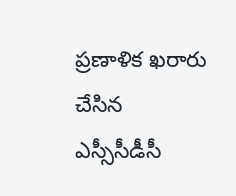ప్రణాళిక ఖరారు చేసిన
ఎస్సీసీడీసీ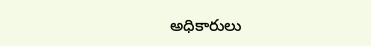అధికారులు